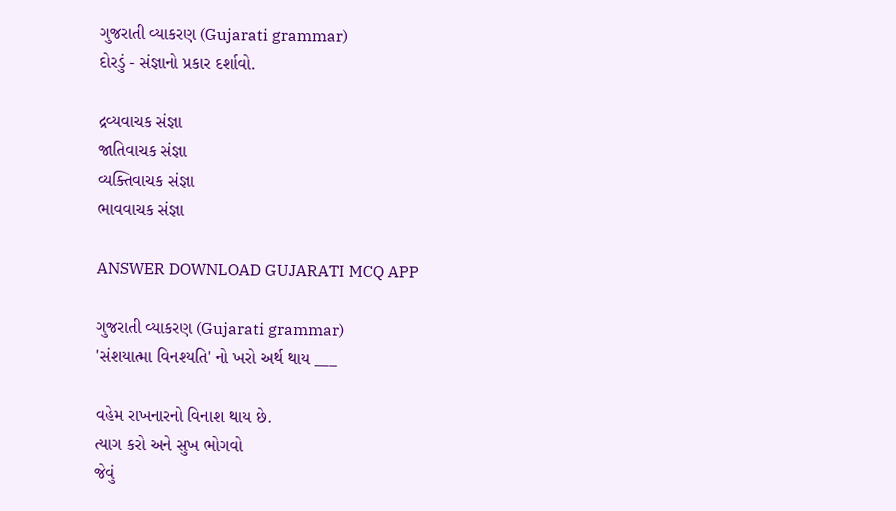ગુજરાતી વ્યાકરણ (Gujarati grammar)
દોરડું - સંજ્ઞાનો પ્રકાર દર્શાવો.

દ્રવ્યવાચક સંજ્ઞા
જાતિવાચક સંજ્ઞા
વ્યક્તિવાચક સંજ્ઞા
ભાવવાચક સંજ્ઞા

ANSWER DOWNLOAD GUJARATI MCQ APP

ગુજરાતી વ્યાકરણ (Gujarati grammar)
'સંશયાત્મા વિનશ્યતિ' નો ખરો અર્થ થાય ___

વહેમ રાખનારનો વિનાશ થાય છે.
ત્યાગ કરો અને સુખ ભોગવો
જેવું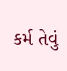કર્મ તેવું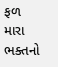ફળ
મારા ભક્તનો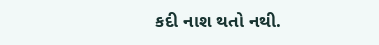કદી નાશ થતો નથી.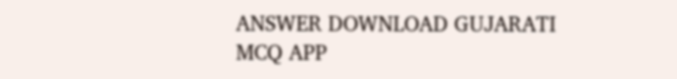ANSWER DOWNLOAD GUJARATI MCQ APP